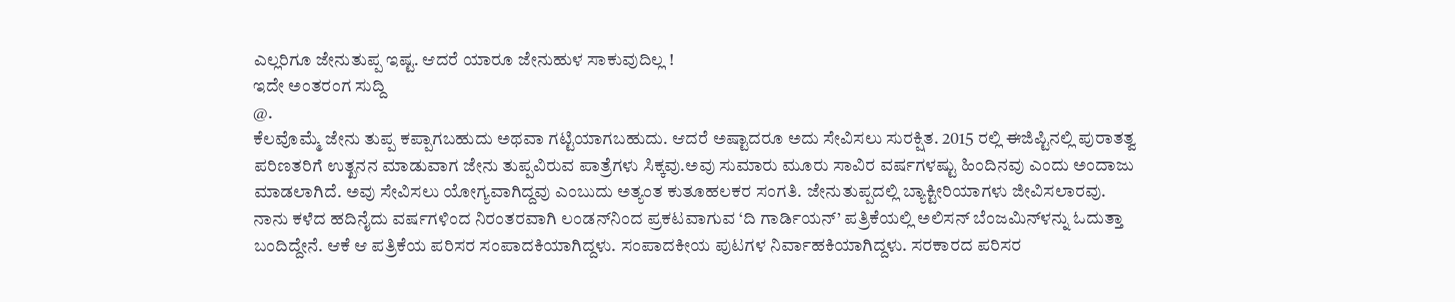ಎಲ್ಲರಿಗೂ ಜೇನುತುಪ್ಪ ಇಷ್ಟ. ಆದರೆ ಯಾರೂ ಜೇನುಹುಳ ಸಾಕುವುದಿಲ್ಲ !
ಇದೇ ಅಂತರಂಗ ಸುದ್ದಿ
@.
ಕೆಲವೊಮ್ಮೆ ಜೇನು ತುಪ್ಪ ಕಪ್ಪಾಗಬಹುದು ಅಥವಾ ಗಟ್ಟಿಯಾಗಬಹುದು. ಆದರೆ ಅಷ್ಟಾದರೂ ಅದು ಸೇವಿಸಲು ಸುರಕ್ಷಿತ. 2015 ರಲ್ಲಿ ಈಜಿಪ್ಟಿನಲ್ಲಿ ಪುರಾತತ್ವ ಪರಿಣತರಿಗೆ ಉತ್ಖನನ ಮಾಡುವಾಗ ಜೇನು ತುಪ್ಪವಿರುವ ಪಾತ್ರೆಗಳು ಸಿಕ್ಕವು.ಅವು ಸುಮಾರು ಮೂರು ಸಾವಿರ ವರ್ಷಗಳಷ್ಟು ಹಿಂದಿನವು ಎಂದು ಅಂದಾಜು ಮಾಡಲಾಗಿದೆ. ಅವು ಸೇವಿಸಲು ಯೋಗ್ಯವಾಗಿದ್ದವು ಎಂಬುದು ಅತ್ಯಂತ ಕುತೂಹಲಕರ ಸಂಗತಿ. ಜೇನುತುಪ್ಪದಲ್ಲಿ ಬ್ಯಾಕ್ಟೀರಿಯಾಗಳು ಜೀವಿಸಲಾರವು.
ನಾನು ಕಳೆದ ಹದಿನೈದು ವರ್ಷಗಳಿಂದ ನಿರಂತರವಾಗಿ ಲಂಡನ್‌ನಿಂದ ಪ್ರಕಟವಾಗುವ ‘ದಿ ಗಾರ್ಡಿಯನ್’ ಪತ್ರಿಕೆಯಲ್ಲಿ ಅಲಿಸನ್ ಬೆಂಜಮಿನ್‌ಳನ್ನು ಓದುತ್ತಾ ಬಂದಿದ್ದೇನೆ. ಆಕೆ ಆ ಪತ್ರಿಕೆಯ ಪರಿಸರ ಸಂಪಾದಕಿಯಾಗಿದ್ದಳು. ಸಂಪಾದಕೀಯ ಪುಟಗಳ ನಿರ್ವಾಹಕಿಯಾಗಿದ್ದಳು. ಸರಕಾರದ ಪರಿಸರ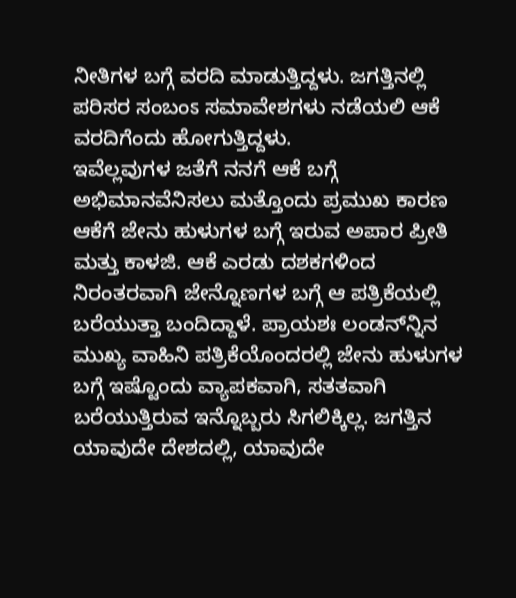ನೀತಿಗಳ ಬಗ್ಗೆ ವರದಿ ಮಾಡುತ್ತಿದ್ದಳು. ಜಗತ್ತಿನಲ್ಲಿ ಪರಿಸರ ಸಂಬಂಽ ಸಮಾವೇಶಗಳು ನಡೆಯಲಿ ಆಕೆ ವರದಿಗೆಂದು ಹೋಗುತ್ತಿದ್ದಳು.
ಇವೆಲ್ಲವುಗಳ ಜತೆಗೆ ನನಗೆ ಆಕೆ ಬಗ್ಗೆ ಅಭಿಮಾನವೆನಿಸಲು ಮತ್ತೊಂದು ಪ್ರಮುಖ ಕಾರಣ ಆಕೆಗೆ ಜೇನು ಹುಳುಗಳ ಬಗ್ಗೆ ಇರುವ ಅಪಾರ ಪ್ರೀತಿ ಮತ್ತು ಕಾಳಜಿ. ಆಕೆ ಎರಡು ದಶಕಗಳಿಂದ ನಿರಂತರವಾಗಿ ಜೇನ್ನೊಣಗಳ ಬಗ್ಗೆ ಆ ಪತ್ರಿಕೆಯಲ್ಲಿ ಬರೆಯುತ್ತಾ ಬಂದಿದ್ದಾಳೆ. ಪ್ರಾಯಶಃ ಲಂಡನ್‌ನ್ನಿನ ಮುಖ್ಯ ವಾಹಿನಿ ಪತ್ರಿಕೆಯೊಂದರಲ್ಲಿ ಜೇನು ಹುಳುಗಳ ಬಗ್ಗೆ ಇಷ್ಟೊಂದು ವ್ಯಾಪಕವಾಗಿ, ಸತತವಾಗಿ ಬರೆಯುತ್ತಿರುವ ಇನ್ನೊಬ್ಬರು ಸಿಗಲಿಕ್ಕಿಲ್ಲ. ಜಗತ್ತಿನ ಯಾವುದೇ ದೇಶದಲ್ಲಿ, ಯಾವುದೇ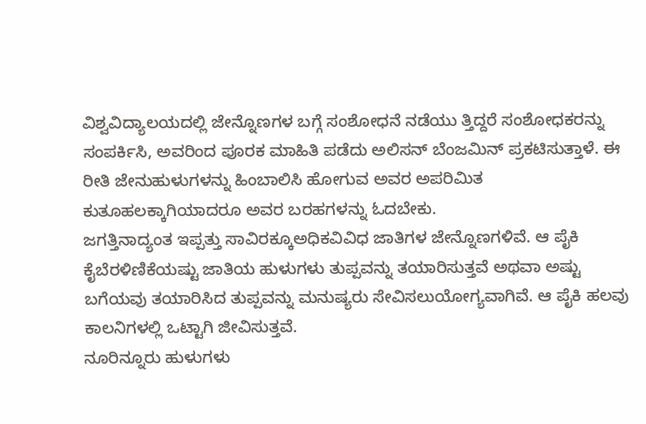ವಿಶ್ವವಿದ್ಯಾಲಯದಲ್ಲಿ ಜೇನ್ನೊಣಗಳ ಬಗ್ಗೆ ಸಂಶೋಧನೆ ನಡೆಯು ತ್ತಿದ್ದರೆ ಸಂಶೋಧಕರನ್ನು ಸಂಪರ್ಕಿಸಿ, ಅವರಿಂದ ಪೂರಕ ಮಾಹಿತಿ ಪಡೆದು ಅಲಿಸನ್ ಬೆಂಜಮಿನ್ ಪ್ರಕಟಿಸುತ್ತಾಳೆ. ಈ ರೀತಿ ಜೇನುಹುಳುಗಳನ್ನು ಹಿಂಬಾಲಿಸಿ ಹೋಗುವ ಅವರ ಅಪರಿಮಿತ ಕುತೂಹಲಕ್ಕಾಗಿಯಾದರೂ ಅವರ ಬರಹಗಳನ್ನು ಓದಬೇಕು.
ಜಗತ್ತಿನಾದ್ಯಂತ ಇಪ್ಪತ್ತು ಸಾವಿರಕ್ಕೂಅಧಿಕವಿವಿಧ ಜಾತಿಗಳ ಜೇನ್ನೊಣಗಳಿವೆ. ಆ ಪೈಕಿ ಕೈಬೆರಳಿಣಿಕೆಯಷ್ಟು ಜಾತಿಯ ಹುಳುಗಳು ತುಪ್ಪವನ್ನು ತಯಾರಿಸುತ್ತವೆ ಅಥವಾ ಅಷ್ಟು ಬಗೆಯವು ತಯಾರಿಸಿದ ತುಪ್ಪವನ್ನು ಮನುಷ್ಯರು ಸೇವಿಸಲುಯೋಗ್ಯವಾಗಿವೆ. ಆ ಪೈಕಿ ಹಲವು ಕಾಲನಿಗಳಲ್ಲಿ ಒಟ್ಟಾಗಿ ಜೀವಿಸುತ್ತವೆ.
ನೂರಿನ್ನೂರು ಹುಳುಗಳು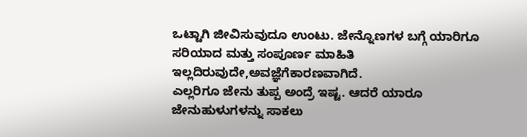ಒಟ್ಟಾಗಿ ಜೀವಿಸುವುದೂ ಉಂಟು. ಜೇನ್ನೊಣಗಳ ಬಗ್ಗೆ ಯಾರಿಗೂ ಸರಿಯಾದ ಮತ್ತು ಸಂಪೂರ್ಣ ಮಾಹಿತಿ ಇಲ್ಲದಿರುವುದೇ,ಅವಜ್ಞೆಗೆಕಾರಣವಾಗಿದೆ.
ಎಲ್ಲರಿಗೂ ಜೇನು ತುಪ್ಪ ಅಂದ್ರೆ ಇಷ್ಟ. ಆದರೆ ಯಾರೂ ಜೇನುಹುಳುಗಳನ್ನು ಸಾಕಲು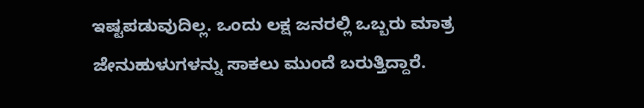ಇಷ್ಟಪಡುವುದಿಲ್ಲ. ಒಂದು ಲಕ್ಷ ಜನರಲ್ಲಿ ಒಬ್ಬರು ಮಾತ್ರ ಜೇನುಹುಳುಗಳನ್ನು ಸಾಕಲು ಮುಂದೆ ಬರುತ್ತಿದ್ದಾರೆ.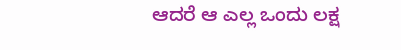ಆದರೆ ಆ ಎಲ್ಲ ಒಂದು ಲಕ್ಷ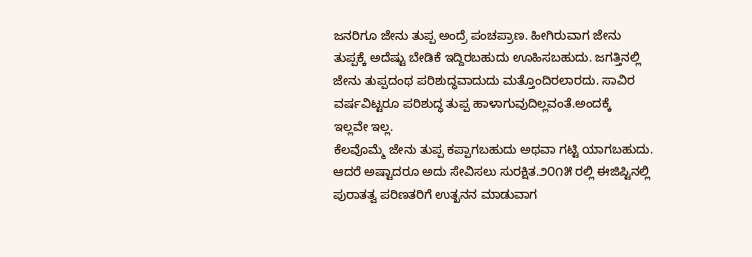ಜನರಿಗೂ ಜೇನು ತುಪ್ಪ ಅಂದ್ರೆ ಪಂಚಪ್ರಾಣ. ಹೀಗಿರುವಾಗ ಜೇನು ತುಪ್ಪಕ್ಕೆ ಅದೆಷ್ಟು ಬೇಡಿಕೆ ಇದ್ದಿರಬಹುದು ಊಹಿಸಬಹುದು. ಜಗತ್ತಿನಲ್ಲಿ ಜೇನು ತುಪ್ಪದಂಥ ಪರಿಶುದ್ಧವಾದುದು ಮತ್ತೊಂದಿರಲಾರದು. ಸಾವಿರ ವರ್ಷವಿಟ್ಟರೂ ಪರಿಶುದ್ಧ ತುಪ್ಪ ಹಾಳಾಗುವುದಿಲ್ಲವಂತೆ.ಅಂದಕ್ಕೆ   ಇಲ್ಲವೇ ಇಲ್ಲ.
ಕೆಲವೊಮ್ಮೆ ಜೇನು ತುಪ್ಪ ಕಪ್ಪಾಗಬಹುದು ಅಥವಾ ಗಟ್ಟಿ ಯಾಗಬಹುದು. ಆದರೆ ಅಷ್ಟಾದರೂ ಅದು ಸೇವಿಸಲು ಸುರಕ್ಷಿತ.೨೦೧೫ ರಲ್ಲಿ ಈಜಿಪ್ಟಿನಲ್ಲಿ ಪುರಾತತ್ವ ಪರಿಣತರಿಗೆ ಉತ್ಖನನ ಮಾಡುವಾಗ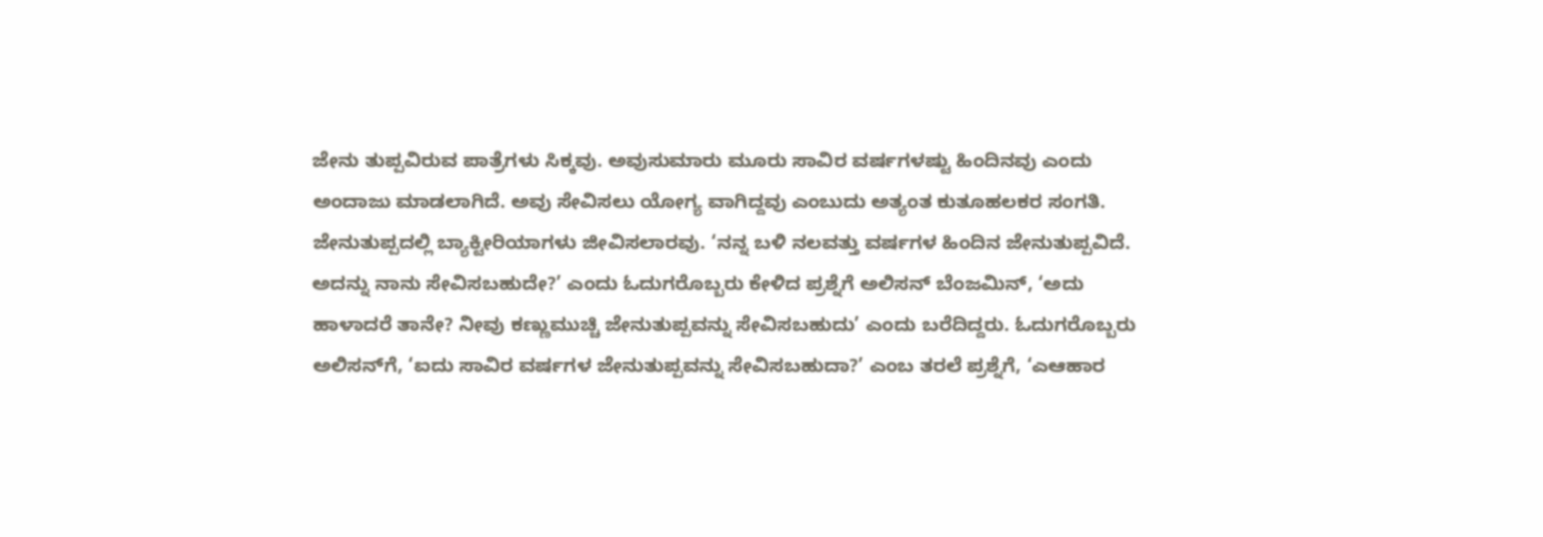ಜೇನು ತುಪ್ಪವಿರುವ ಪಾತ್ರೆಗಳು ಸಿಕ್ಕವು. ಅವುಸುಮಾರು ಮೂರು ಸಾವಿರ ವರ್ಷಗಳಷ್ಟು ಹಿಂದಿನವು ಎಂದು ಅಂದಾಜು ಮಾಡಲಾಗಿದೆ. ಅವು ಸೇವಿಸಲು ಯೋಗ್ಯ ವಾಗಿದ್ದವು ಎಂಬುದು ಅತ್ಯಂತ ಕುತೂಹಲಕರ ಸಂಗತಿ. ಜೇನುತುಪ್ಪದಲ್ಲಿ ಬ್ಯಾಕ್ಟೀರಿಯಾಗಳು ಜೀವಿಸಲಾರವು. ‘ನನ್ನ ಬಳಿ ನಲವತ್ತು ವರ್ಷಗಳ ಹಿಂದಿನ ಜೇನುತುಪ್ಪವಿದೆ.
ಅದನ್ನು ನಾನು ಸೇವಿಸಬಹುದೇ?’ ಎಂದು ಓದುಗರೊಬ್ಬರು ಕೇಳಿದ ಪ್ರಶ್ನೆಗೆ ಅಲಿಸನ್ ಬೆಂಜಮಿನ್, ‘ಅದು ಹಾಳಾದರೆ ತಾನೇ? ನೀವು ಕಣ್ಣುಮುಚ್ಚಿ ಜೇನುತುಪ್ಪವನ್ನು ಸೇವಿಸಬಹುದು’ ಎಂದು ಬರೆದಿದ್ದರು. ಓದುಗರೊಬ್ಬರು ಅಲಿಸನ್‌ಗೆ, ‘ಐದು ಸಾವಿರ ವರ್ಷಗಳ ಜೇನುತುಪ್ಪವನ್ನು ಸೇವಿಸಬಹುದಾ?’ ಎಂಬ ತರಲೆ ಪ್ರಶ್ನೆಗೆ, ‘ಎಆಹಾರ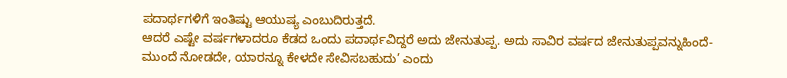ಪದಾರ್ಥಗಳಿಗೆ ಇಂತಿಷ್ಟು ಆಯುಷ್ಯ ಎಂಬುದಿರುತ್ತದೆ.
ಆದರೆ ಎಷ್ಟೇ ವರ್ಷಗಳಾದರೂ ಕೆಡದ ಒಂದು ಪದಾರ್ಥವಿದ್ದರೆ ಅದು ಜೇನುತುಪ್ಪ. ಅದು ಸಾವಿರ ವರ್ಷದ ಜೇನುತುಪ್ಪವನ್ನುಹಿಂದೆ-ಮುಂದೆ ನೋಡದೇ, ಯಾರನ್ನೂ ಕೇಳದೇ ಸೇವಿಸಬಹುದು’ ಎಂದು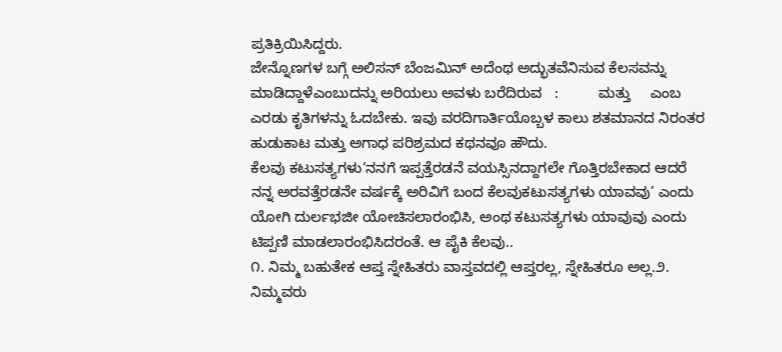ಪ್ರತಿಕ್ರಿಯಿಸಿದ್ದರು.
ಜೇನ್ನೊಣಗಳ ಬಗ್ಗೆ ಅಲಿಸನ್ ಬೆಂಜಮಿನ್ ಅದೆಂಥ ಅದ್ಭುತವೆನಿಸುವ ಕೆಲಸವನ್ನು ಮಾಡಿದ್ದಾಳೆಎಂಬುದನ್ನು ಅರಿಯಲು ಅವಳು ಬರೆದಿರುವ   :          ಮತ್ತು     ಎಂಬ ಎರಡು ಕೃತಿಗಳನ್ನು ಓದಬೇಕು. ಇವು ವರದಿಗಾರ್ತಿಯೊಬ್ಬಳ ಕಾಲು ಶತಮಾನದ ನಿರಂತರ ಹುಡುಕಾಟ ಮತ್ತು ಅಗಾಧ ಪರಿಶ್ರಮದ ಕಥನವೂ ಹೌದು.
ಕೆಲವು ಕಟುಸತ್ಯಗಳು‘ನನಗೆ ಇಪ್ಪತ್ತೆರಡನೆ ವಯಸ್ಸಿನದ್ದಾಗಲೇ ಗೊತ್ತಿರಬೇಕಾದ ಆದರೆ ನನ್ನ ಅರವತ್ತೆರಡನೇ ವರ್ಷಕ್ಕೆ ಅರಿವಿಗೆ ಬಂದ ಕೆಲವುಕಟುಸತ್ಯಗಳು ಯಾವವು’ ಎಂದು ಯೋಗಿ ದುರ್ಲಭಜೀ ಯೋಚಿಸಲಾರಂಭಿಸಿ, ಅಂಥ ಕಟುಸತ್ಯಗಳು ಯಾವುವು ಎಂದು ಟಿಪ್ಪಣಿ ಮಾಡಲಾರಂಭಿಸಿದರಂತೆ. ಆ ಪೈಕಿ ಕೆಲವು..
೧. ನಿಮ್ಮ ಬಹುತೇಕ ಆಪ್ತ ಸ್ನೇಹಿತರು ವಾಸ್ತವದಲ್ಲಿ ಆಪ್ತರಲ್ಲ, ಸ್ನೇಹಿತರೂ ಅಲ್ಲ.೨. ನಿಮ್ಮವರು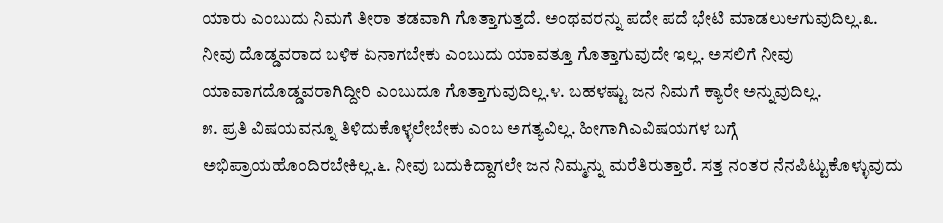ಯಾರು ಎಂಬುದು ನಿಮಗೆ ತೀರಾ ತಡವಾಗಿ ಗೊತ್ತಾಗುತ್ತದೆ. ಅಂಥವರನ್ನು ಪದೇ ಪದೆ ಭೇಟಿ ಮಾಡಲುಆಗುವುದಿಲ್ಲ.೩. ನೀವು ದೊಡ್ಡವರಾದ ಬಳಿಕ ಏನಾಗಬೇಕು ಎಂಬುದು ಯಾವತ್ತೂ ಗೊತ್ತಾಗುವುದೇ ಇಲ್ಲ. ಅಸಲಿಗೆ ನೀವು ಯಾವಾಗದೊಡ್ಡವರಾಗಿದ್ದೀರಿ ಎಂಬುದೂ ಗೊತ್ತಾಗುವುದಿಲ್ಲ.೪. ಬಹಳಷ್ಟು ಜನ ನಿಮಗೆ ಕ್ಯಾರೇ ಅನ್ನುವುದಿಲ್ಲ.
೫. ಪ್ರತಿ ವಿಷಯವನ್ನೂ ತಿಳಿದುಕೊಳ್ಳಲೇಬೇಕು ಎಂಬ ಅಗತ್ಯವಿಲ್ಲ. ಹೀಗಾಗಿಎವಿಷಯಗಳ ಬಗ್ಗೆ ಅಭಿಪ್ರಾಯಹೊಂದಿರಬೇಕಿಲ್ಲ.೬. ನೀವು ಬದುಕಿದ್ದಾಗಲೇ ಜನ ನಿಮ್ಮನ್ನು ಮರೆತಿರುತ್ತಾರೆ. ಸತ್ತ ನಂತರ ನೆನಪಿಟ್ಟುಕೊಳ್ಳುವುದು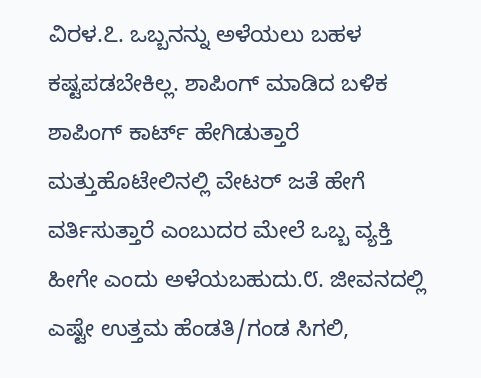ವಿರಳ.೭. ಒಬ್ಬನನ್ನು ಅಳೆಯಲು ಬಹಳ ಕಷ್ಟಪಡಬೇಕಿಲ್ಲ. ಶಾಪಿಂಗ್ ಮಾಡಿದ ಬಳಿಕ ಶಾಪಿಂಗ್ ಕಾರ್ಟ್ ಹೇಗಿಡುತ್ತಾರೆ ಮತ್ತುಹೊಟೇಲಿನಲ್ಲಿ ವೇಟರ್ ಜತೆ ಹೇಗೆ ವರ್ತಿಸುತ್ತಾರೆ ಎಂಬುದರ ಮೇಲೆ ಒಬ್ಬ ವ್ಯಕ್ತಿ ಹೀಗೇ ಎಂದು ಅಳೆಯಬಹುದು.೮. ಜೀವನದಲ್ಲಿ ಎಷ್ಟೇ ಉತ್ತಮ ಹೆಂಡತಿ/ಗಂಡ ಸಿಗಲಿ,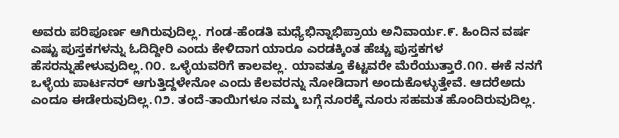ಅವರು ಪರಿಪೂರ್ಣ ಆಗಿರುವುದಿಲ್ಲ. ಗಂಡ-ಹೆಂಡತಿ ಮಧ್ಯೆಭಿನ್ನಾಭಿಪ್ರಾಯ ಅನಿವಾರ್ಯ.೯. ಹಿಂದಿನ ವರ್ಷ ಎಷ್ಟು ಪುಸ್ತಕಗಳನ್ನು ಓದಿದ್ದೀರಿ ಎಂದು ಕೇಳಿದಾಗ ಯಾರೂ ಎರಡಕ್ಕಿಂತ ಹೆಚ್ಚು ಪುಸ್ತಕಗಳ ಹೆಸರನ್ನುಹೇಳುವುದಿಲ್ಲ.೧೦. ಒಳ್ಳೆಯವರಿಗೆ ಕಾಲವಲ್ಲ. ಯಾವತ್ತೂ ಕೆಟ್ಟವರೇ ಮೆರೆಯುತ್ತಾರೆ.೧೧. ಈಕೆ ನನಗೆ ಒಳ್ಳೆಯ ಪಾರ್ಟನರ್ ಆಗುತ್ತಿದ್ದಳೇನೋ ಎಂದು ಕೆಲವರನ್ನು ನೋಡಿದಾಗ ಅಂದುಕೊಳ್ಳುತ್ತೇವೆ. ಆದರೆಅದು ಎಂದೂ ಈಡೇರುವುದಿಲ್ಲ.೧೨. ತಂದೆ-ತಾಯಿಗಳೂ ನಮ್ಮ ಬಗ್ಗೆ ನೂರಕ್ಕೆ ನೂರು ಸಹಮತ ಹೊಂದಿರುವುದಿಲ್ಲ.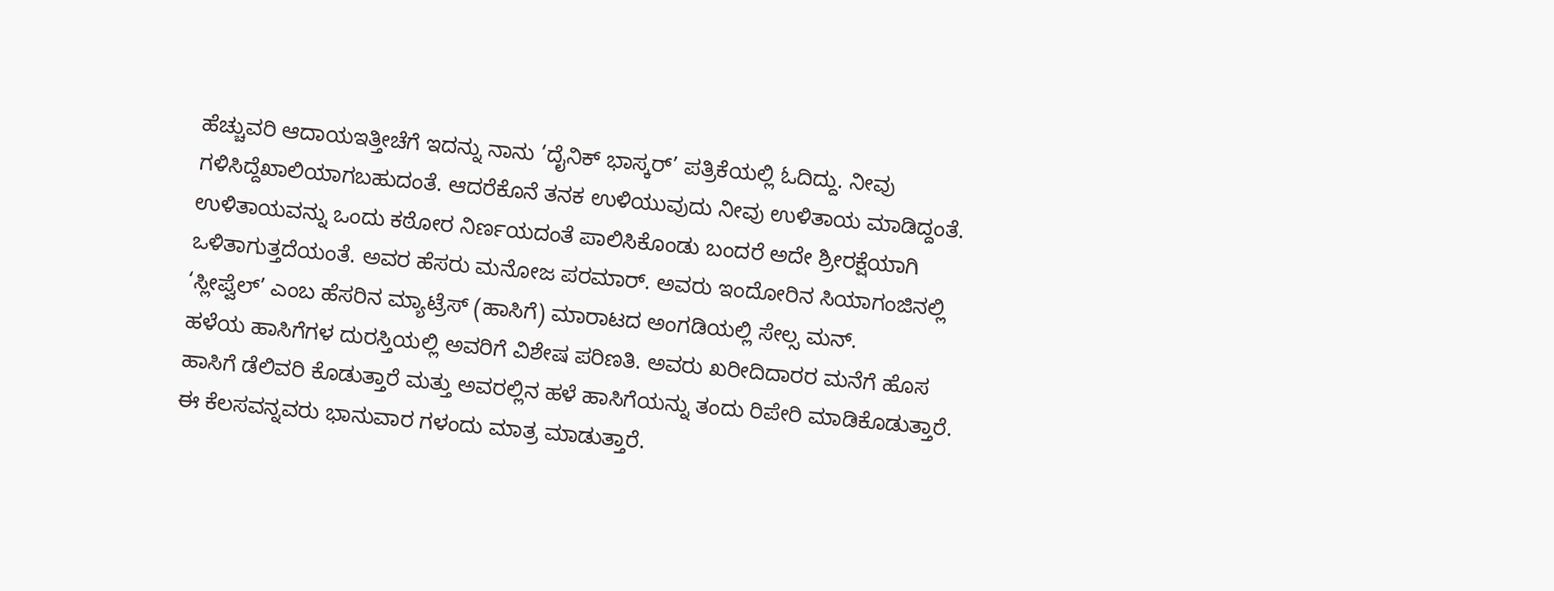ಹೆಚ್ಚುವರಿ ಆದಾಯಇತ್ತೀಚೆಗೆ ಇದನ್ನು ನಾನು ‘ದೈನಿಕ್ ಭಾಸ್ಕರ್’ ಪತ್ರಿಕೆಯಲ್ಲಿ ಓದಿದ್ದು. ನೀವು ಗಳಿಸಿದ್ದೆಖಾಲಿಯಾಗಬಹುದಂತೆ. ಆದರೆಕೊನೆ ತನಕ ಉಳಿಯುವುದು ನೀವು ಉಳಿತಾಯ ಮಾಡಿದ್ದಂತೆ. ಉಳಿತಾಯವನ್ನು ಒಂದು ಕಠೋರ ನಿರ್ಣಯದಂತೆ ಪಾಲಿಸಿಕೊಂಡು ಬಂದರೆ ಅದೇ ಶ್ರೀರಕ್ಷೆಯಾಗಿ ಒಳಿತಾಗುತ್ತದೆಯಂತೆ. ಅವರ ಹೆಸರು ಮನೋಜ ಪರಮಾರ್. ಅವರು ಇಂದೋರಿನ ಸಿಯಾಗಂಜಿನಲ್ಲಿ ‘ಸ್ಲೀಪ್ವೆಲ್’ ಎಂಬ ಹೆಸರಿನ ಮ್ಯಾಟ್ರೆಸ್ (ಹಾಸಿಗೆ) ಮಾರಾಟದ ಅಂಗಡಿಯಲ್ಲಿ ಸೇಲ್ಸ ಮನ್.
ಹಳೆಯ ಹಾಸಿಗೆಗಳ ದುರಸ್ತಿಯಲ್ಲಿ ಅವರಿಗೆ ವಿಶೇಷ ಪರಿಣತಿ. ಅವರು ಖರೀದಿದಾರರ ಮನೆಗೆ ಹೊಸ ಹಾಸಿಗೆ ಡೆಲಿವರಿ ಕೊಡುತ್ತಾರೆ ಮತ್ತು ಅವರಲ್ಲಿನ ಹಳೆ ಹಾಸಿಗೆಯನ್ನು ತಂದು ರಿಪೇರಿ ಮಾಡಿಕೊಡುತ್ತಾರೆ. ಈ ಕೆಲಸವನ್ನವರು ಭಾನುವಾರ ಗಳಂದು ಮಾತ್ರ ಮಾಡುತ್ತಾರೆ.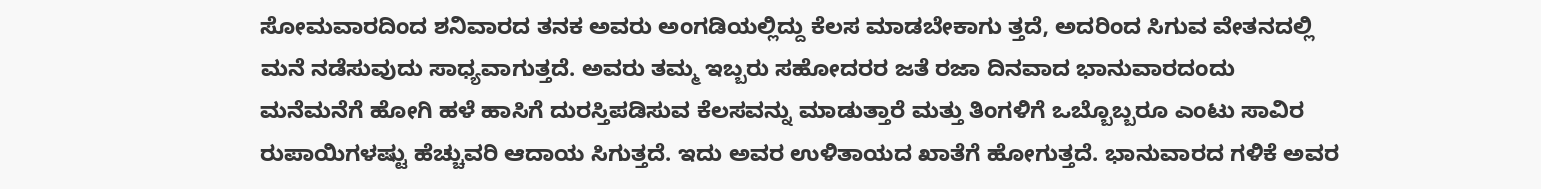ಸೋಮವಾರದಿಂದ ಶನಿವಾರದ ತನಕ ಅವರು ಅಂಗಡಿಯಲ್ಲಿದ್ದು ಕೆಲಸ ಮಾಡಬೇಕಾಗು ತ್ತದೆ, ಅದರಿಂದ ಸಿಗುವ ವೇತನದಲ್ಲಿ ಮನೆ ನಡೆಸುವುದು ಸಾಧ್ಯವಾಗುತ್ತದೆ. ಅವರು ತಮ್ಮ ಇಬ್ಬರು ಸಹೋದರರ ಜತೆ ರಜಾ ದಿನವಾದ ಭಾನುವಾರದಂದು ಮನೆಮನೆಗೆ ಹೋಗಿ ಹಳೆ ಹಾಸಿಗೆ ದುರಸ್ತಿಪಡಿಸುವ ಕೆಲಸವನ್ನು ಮಾಡುತ್ತಾರೆ ಮತ್ತು ತಿಂಗಳಿಗೆ ಒಬ್ಬೊಬ್ಬರೂ ಎಂಟು ಸಾವಿರ ರುಪಾಯಿಗಳಷ್ಟು ಹೆಚ್ಚುವರಿ ಆದಾಯ ಸಿಗುತ್ತದೆ. ಇದು ಅವರ ಉಳಿತಾಯದ ಖಾತೆಗೆ ಹೋಗುತ್ತದೆ. ಭಾನುವಾರದ ಗಳಿಕೆ ಅವರ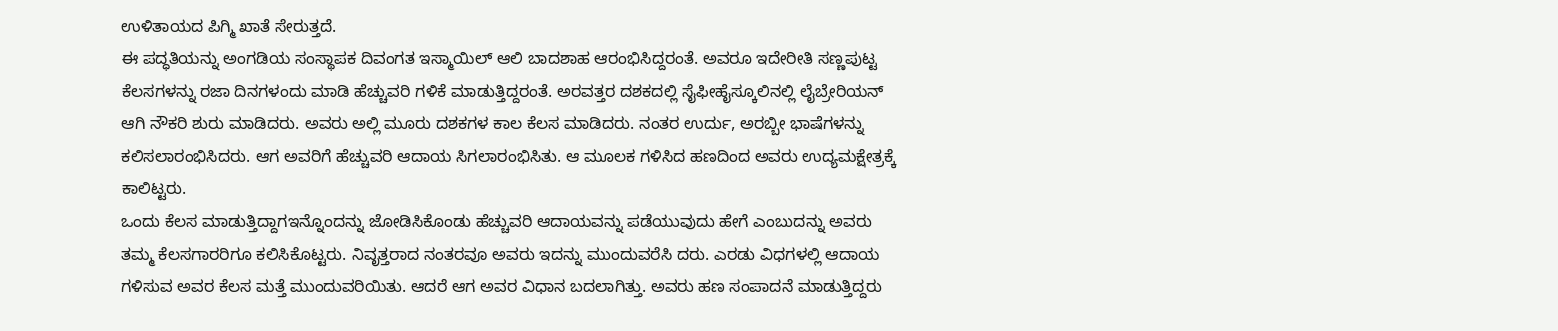ಉಳಿತಾಯದ ಪಿಗ್ಮಿ ಖಾತೆ ಸೇರುತ್ತದೆ.
ಈ ಪದ್ಧತಿಯನ್ನು ಅಂಗಡಿಯ ಸಂಸ್ಥಾಪಕ ದಿವಂಗತ ಇಸ್ಮಾಯಿಲ್ ಆಲಿ ಬಾದಶಾಹ ಆರಂಭಿಸಿದ್ದರಂತೆ. ಅವರೂ ಇದೇರೀತಿ ಸಣ್ಣಪುಟ್ಟ ಕೆಲಸಗಳನ್ನು ರಜಾ ದಿನಗಳಂದು ಮಾಡಿ ಹೆಚ್ಚುವರಿ ಗಳಿಕೆ ಮಾಡುತ್ತಿದ್ದರಂತೆ. ಅರವತ್ತರ ದಶಕದಲ್ಲಿ ಸೈಫೀಹೈಸ್ಕೂಲಿನಲ್ಲಿ ಲೈಬ್ರೇರಿಯನ್ ಆಗಿ ನೌಕರಿ ಶುರು ಮಾಡಿದರು. ಅವರು ಅಲ್ಲಿ ಮೂರು ದಶಕಗಳ ಕಾಲ ಕೆಲಸ ಮಾಡಿದರು. ನಂತರ ಉರ್ದು, ಅರಬ್ಬೀ ಭಾಷೆಗಳನ್ನು ಕಲಿಸಲಾರಂಭಿಸಿದರು. ಆಗ ಅವರಿಗೆ ಹೆಚ್ಚುವರಿ ಆದಾಯ ಸಿಗಲಾರಂಭಿಸಿತು. ಆ ಮೂಲಕ ಗಳಿಸಿದ ಹಣದಿಂದ ಅವರು ಉದ್ಯಮಕ್ಷೇತ್ರಕ್ಕೆ ಕಾಲಿಟ್ಟರು.
ಒಂದು ಕೆಲಸ ಮಾಡುತ್ತಿದ್ದಾಗಇನ್ನೊಂದನ್ನು ಜೋಡಿಸಿಕೊಂಡು ಹೆಚ್ಚುವರಿ ಆದಾಯವನ್ನು ಪಡೆಯುವುದು ಹೇಗೆ ಎಂಬುದನ್ನು ಅವರು ತಮ್ಮ ಕೆಲಸಗಾರರಿಗೂ ಕಲಿಸಿಕೊಟ್ಟರು. ನಿವೃತ್ತರಾದ ನಂತರವೂ ಅವರು ಇದನ್ನು ಮುಂದುವರೆಸಿ ದರು. ಎರಡು ವಿಧಗಳಲ್ಲಿ ಆದಾಯ ಗಳಿಸುವ ಅವರ ಕೆಲಸ ಮತ್ತೆ ಮುಂದುವರಿಯಿತು. ಆದರೆ ಆಗ ಅವರ ವಿಧಾನ ಬದಲಾಗಿತ್ತು. ಅವರು ಹಣ ಸಂಪಾದನೆ ಮಾಡುತ್ತಿದ್ದರು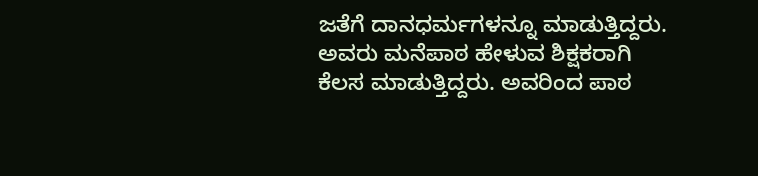ಜತೆಗೆ ದಾನಧರ್ಮಗಳನ್ನೂ ಮಾಡುತ್ತಿದ್ದರು. ಅವರು ಮನೆಪಾಠ ಹೇಳುವ ಶಿಕ್ಷಕರಾಗಿ ಕೆಲಸ ಮಾಡುತ್ತಿದ್ದರು. ಅವರಿಂದ ಪಾಠ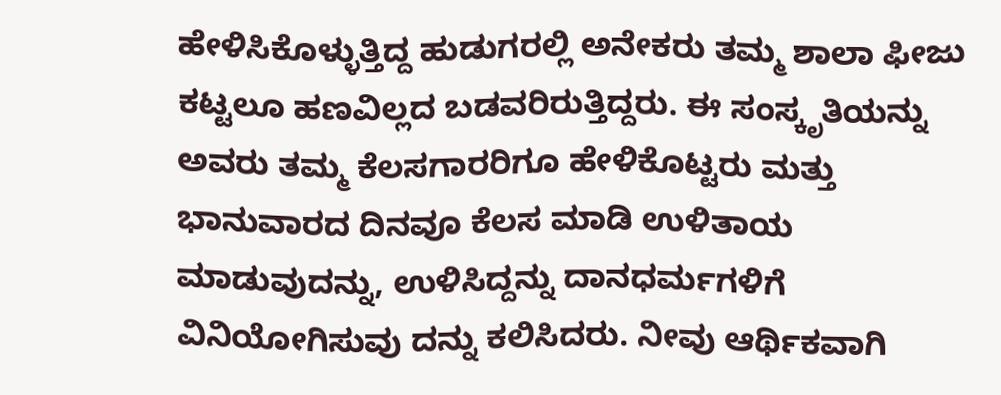ಹೇಳಿಸಿಕೊಳ್ಳುತ್ತಿದ್ದ ಹುಡುಗರಲ್ಲಿ ಅನೇಕರು ತಮ್ಮ ಶಾಲಾ ಫೀಜು ಕಟ್ಟಲೂ ಹಣವಿಲ್ಲದ ಬಡವರಿರುತ್ತಿದ್ದರು. ಈ ಸಂಸ್ಕೃತಿಯನ್ನು ಅವರು ತಮ್ಮ ಕೆಲಸಗಾರರಿಗೂ ಹೇಳಿಕೊಟ್ಟರು ಮತ್ತು ಭಾನುವಾರದ ದಿನವೂ ಕೆಲಸ ಮಾಡಿ ಉಳಿತಾಯ ಮಾಡುವುದನ್ನು, ಉಳಿಸಿದ್ದನ್ನು ದಾನಧರ್ಮಗಳಿಗೆ ವಿನಿಯೋಗಿಸುವು ದನ್ನು ಕಲಿಸಿದರು. ನೀವು ಆರ್ಥಿಕವಾಗಿ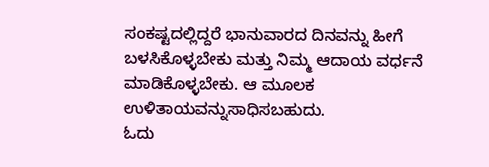ಸಂಕಷ್ಟದಲ್ಲಿದ್ದರೆ ಭಾನುವಾರದ ದಿನವನ್ನು ಹೀಗೆ ಬಳಸಿಕೊಳ್ಳಬೇಕು ಮತ್ತು ನಿಮ್ಮ ಆದಾಯ ವರ್ಧನೆ ಮಾಡಿಕೊಳ್ಳಬೇಕು. ಆ ಮೂಲಕ ಉಳಿತಾಯವನ್ನುಸಾಧಿಸಬಹುದು.
ಓದು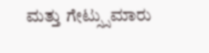ಮತ್ತು ಗೇಟ್ಸ್ಸುಮಾರು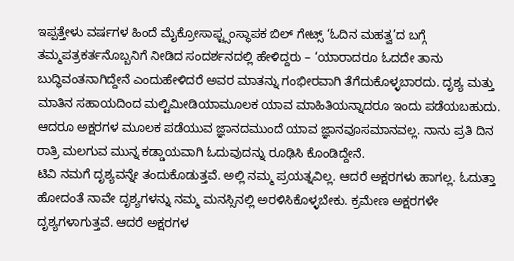ಇಪ್ಪತ್ತೇಳು ವರ್ಷಗಳ ಹಿಂದೆ ಮೈಕ್ರೋಸಾಫ್ಟ್ಸಂಸ್ಥಾಪಕ ಬಿಲ್ ಗೇಟ್ಸ್ ‘ಓದಿನ ಮಹತ್ವ’ದ ಬಗ್ಗೆ ತಮ್ಮಪತ್ರಕರ್ತನೊಬ್ಬನಿಗೆ ನೀಡಿದ ಸಂದರ್ಶನದಲ್ಲಿ ಹೇಳಿದ್ದರು – ‘ಯಾರಾದರೂ ಓದದೇ ತಾನು ಬುದ್ಧಿವಂತನಾಗಿದ್ದೇನೆ ಎಂದುಹೇಳಿದರೆ ಅವರ ಮಾತನ್ನು ಗಂಭೀರವಾಗಿ ತೆಗೆದುಕೊಳ್ಳಬಾರದು. ದೃಶ್ಯ ಮತ್ತು ಮಾತಿನ ಸಹಾಯದಿಂದ ಮಲ್ಟಿಮೀಡಿಯಾಮೂಲಕ ಯಾವ ಮಾಹಿತಿಯನ್ನಾದರೂ ಇಂದು ಪಡೆಯಬಹುದು. ಆದರೂ ಅಕ್ಷರಗಳ ಮೂಲಕ ಪಡೆಯುವ ಜ್ಞಾನದಮುಂದೆ ಯಾವ ಜ್ಞಾನವೂಸಮಾನವಲ್ಲ. ನಾನು ಪ್ರತಿ ದಿನ ರಾತ್ರಿ ಮಲಗುವ ಮುನ್ನ ಕಡ್ಡಾಯವಾಗಿ ಓದುವುದನ್ನು ರೂಢಿಸಿ ಕೊಂಡಿದ್ದೇನೆ.
ಟಿವಿ ನಮಗೆ ದೃಶ್ಯವನ್ನೇ ತಂದುಕೊಡುತ್ತವೆ. ಅಲ್ಲಿ ನಮ್ಮ ಪ್ರಯತ್ನವಿಲ್ಲ. ಆದರೆ ಅಕ್ಷರಗಳು ಹಾಗಲ್ಲ. ಓದುತ್ತಾ ಹೋದಂತೆ ನಾವೇ ದೃಶ್ಯಗಳನ್ನು ನಮ್ಮ ಮನಸ್ಸಿನಲ್ಲಿ ಅರಳಿಸಿಕೊಳ್ಳಬೇಕು. ಕ್ರಮೇಣ ಅಕ್ಷರಗಳೇ ದೃಶ್ಯಗಳಾಗುತ್ತವೆ. ಆದರೆ ಅಕ್ಷರಗಳ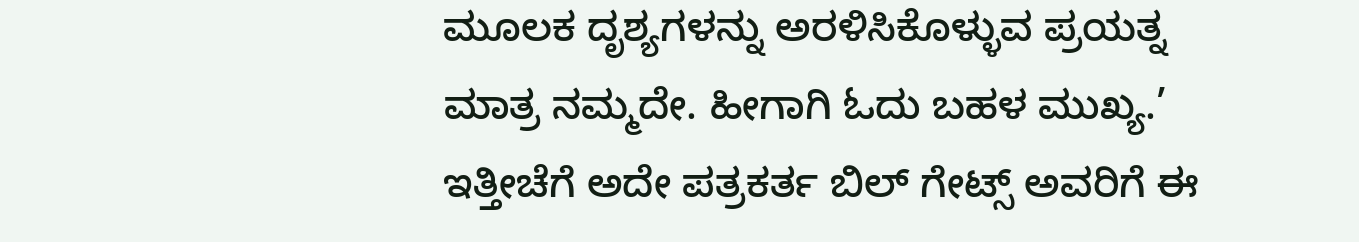ಮೂಲಕ ದೃಶ್ಯಗಳನ್ನು ಅರಳಿಸಿಕೊಳ್ಳುವ ಪ್ರಯತ್ನ ಮಾತ್ರ ನಮ್ಮದೇ. ಹೀಗಾಗಿ ಓದು ಬಹಳ ಮುಖ್ಯ.’ ಇತ್ತೀಚೆಗೆ ಅದೇ ಪತ್ರಕರ್ತ ಬಿಲ್ ಗೇಟ್ಸ್ ಅವರಿಗೆ ಈ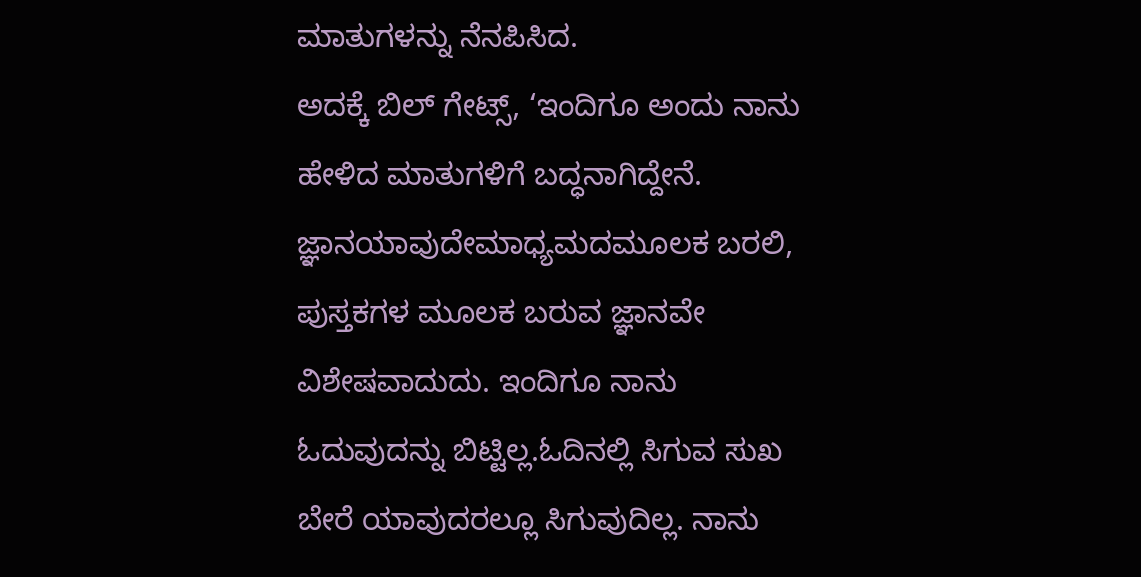ಮಾತುಗಳನ್ನು ನೆನಪಿಸಿದ.
ಅದಕ್ಕೆ ಬಿಲ್ ಗೇಟ್ಸ್, ‘ಇಂದಿಗೂ ಅಂದು ನಾನು ಹೇಳಿದ ಮಾತುಗಳಿಗೆ ಬದ್ಧನಾಗಿದ್ದೇನೆ. ಜ್ಞಾನಯಾವುದೇಮಾಧ್ಯಮದಮೂಲಕ ಬರಲಿ, ಪುಸ್ತಕಗಳ ಮೂಲಕ ಬರುವ ಜ್ಞಾನವೇ ವಿಶೇಷವಾದುದು. ಇಂದಿಗೂ ನಾನು ಓದುವುದನ್ನು ಬಿಟ್ಟಿಲ್ಲ.ಓದಿನಲ್ಲಿ ಸಿಗುವ ಸುಖ ಬೇರೆ ಯಾವುದರಲ್ಲೂ ಸಿಗುವುದಿಲ್ಲ. ನಾನು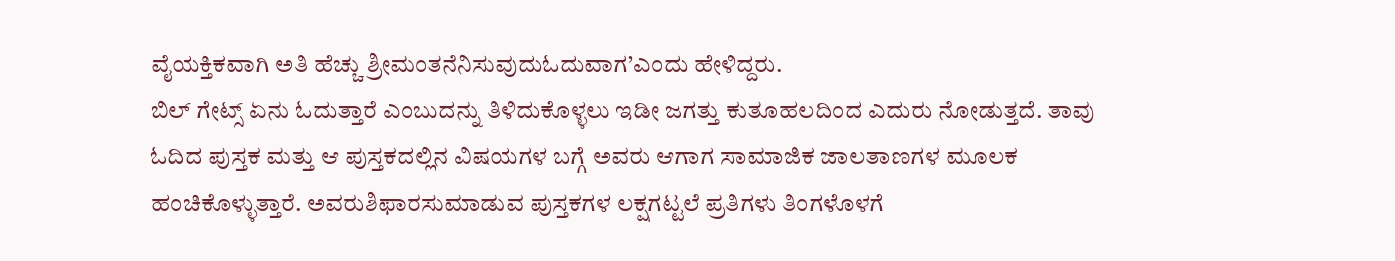ವೈಯಕ್ತಿಕವಾಗಿ ಅತಿ ಹೆಚ್ಚು ಶ್ರೀಮಂತನೆನಿಸುವುದುಓದುವಾಗ’ಎಂದು ಹೇಳಿದ್ದರು.
ಬಿಲ್ ಗೇಟ್ಸ್ ಏನು ಓದುತ್ತಾರೆ ಎಂಬುದನ್ನು ತಿಳಿದುಕೊಳ್ಳಲು ಇಡೀ ಜಗತ್ತು ಕುತೂಹಲದಿಂದ ಎದುರು ನೋಡುತ್ತದೆ. ತಾವು ಓದಿದ ಪುಸ್ತಕ ಮತ್ತು ಆ ಪುಸ್ತಕದಲ್ಲಿನ ವಿಷಯಗಳ ಬಗ್ಗೆ ಅವರು ಆಗಾಗ ಸಾಮಾಜಿಕ ಜಾಲತಾಣಗಳ ಮೂಲಕ ಹಂಚಿಕೊಳ್ಳುತ್ತಾರೆ. ಅವರುಶಿಫಾರಸುಮಾಡುವ ಪುಸ್ತಕಗಳ ಲಕ್ಷಗಟ್ಟಲೆ ಪ್ರತಿಗಳು ತಿಂಗಳೊಳಗೆ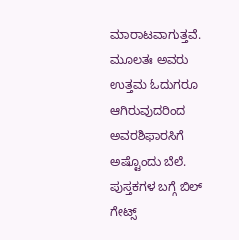ಮಾರಾಟವಾಗುತ್ತವೆ. ಮೂಲತಃ ಅವರು ಉತ್ತಮ ಓದುಗರೂ ಆಗಿರುವುದರಿಂದ ಅವರಶಿಫಾರಸಿಗೆ ಅಷ್ಟೊಂದು ಬೆಲೆ.
ಪುಸ್ತಕಗಳ ಬಗ್ಗೆ ಬಿಲ್ ಗೇಟ್ಸ್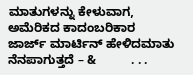ಮಾತುಗಳನ್ನು ಕೇಳುವಾಗ, ಅಮೆರಿಕದ ಕಾದಂಬರಿಕಾರ ಜಾರ್ಜ್ ಮಾರ್ಟಿನ್ ಹೇಳಿದಮಾತು ನೆನಪಾಗುತ್ತದೆ – &          . . .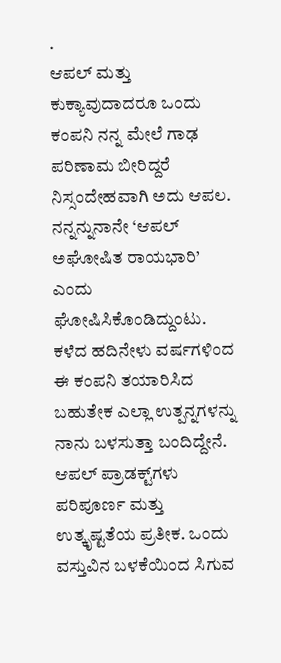.
ಆಪಲ್ ಮತ್ತು ಕುಕ್ಯಾವುದಾದರೂ ಒಂದು ಕಂಪನಿ ನನ್ನ ಮೇಲೆ ಗಾಢ ಪರಿಣಾಮ ಬೀರಿದ್ದರೆ ನಿಸ್ಸಂದೇಹವಾಗಿ ಅದು ಆಪಲ. ನನ್ನನ್ನುನಾನೇ ‘ಆಪಲ್ ಅಘೋಷಿತ ರಾಯಭಾರಿ’ ಎಂದು ಘೋಷಿಸಿಕೊಂಡಿದ್ದುಂಟು. ಕಳೆದ ಹದಿನೇಳು ವರ್ಷಗಳಿಂದ ಈ ಕಂಪನಿ ತಯಾರಿಸಿದ ಬಹುತೇಕ ಎಲ್ಲಾ ಉತ್ಪನ್ನಗಳನ್ನು ನಾನು ಬಳಸುತ್ತಾ ಬಂದಿದ್ದೇನೆ.
ಆಪಲ್ ಪ್ರಾಡಕ್ಟ್‌ಗಳು ಪರಿಪೂರ್ಣ ಮತ್ತು ಉತ್ಕೃಷ್ಟತೆಯ ಪ್ರತೀಕ. ಒಂದು ವಸ್ತುವಿನ ಬಳಕೆಯಿಂದ ಸಿಗುವ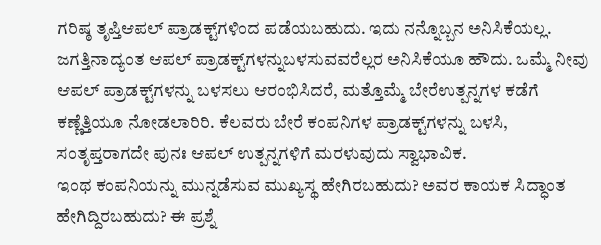ಗರಿಷ್ಠ ತೃಪ್ತಿಆಪಲ್ ಪ್ರಾಡಕ್ಟ್‌ಗಳಿಂದ ಪಡೆಯಬಹುದು. ಇದು ನನ್ನೊಬ್ಬನ ಅನಿಸಿಕೆಯಲ್ಲ. ಜಗತ್ತಿನಾದ್ಯಂತ ಆಪಲ್ ಪ್ರಾಡಕ್ಟ್‌ಗಳನ್ನುಬಳಸುವವರೆಲ್ಲರ ಅನಿಸಿಕೆಯೂ ಹೌದು. ಒಮ್ಮೆ ನೀವು ಆಪಲ್ ಪ್ರಾಡಕ್ಟ್‌ಗಳನ್ನು ಬಳಸಲು ಆರಂಭಿಸಿದರೆ, ಮತ್ತೊಮ್ಮೆ ಬೇರೆಉತ್ಪನ್ನಗಳ ಕಡೆಗೆ ಕಣ್ಣೆತ್ತಿಯೂ ನೋಡಲಾರಿರಿ. ಕೆಲವರು ಬೇರೆ ಕಂಪನಿಗಳ ಪ್ರಾಡಕ್ಟ್‌ಗಳನ್ನು ಬಳಸಿ, ಸಂತೃಪ್ತರಾಗದೇ ಪುನಃ ಆಪಲ್ ಉತ್ಪನ್ನಗಳಿಗೆ ಮರಳುವುದು ಸ್ವಾಭಾವಿಕ.
ಇಂಥ ಕಂಪನಿಯನ್ನು ಮುನ್ನಡೆಸುವ ಮುಖ್ಯಸ್ಥ ಹೇಗಿರಬಹುದು? ಅವರ ಕಾಯಕ ಸಿದ್ಧಾಂತ ಹೇಗಿದ್ದಿರಬಹುದು? ಈ ಪ್ರಶ್ನೆ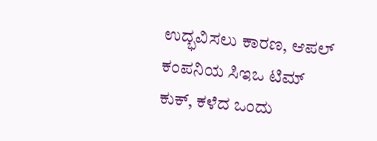ಉದ್ಭವಿಸಲು ಕಾರಣ, ಆಪಲ್ ಕಂಪನಿಯ ಸಿಇಒ ಟಿಮ್ ಕುಕ್, ಕಳೆದ ಒಂದು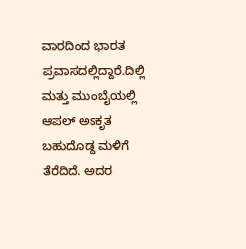ವಾರದಿಂದ ಭಾರತ ಪ್ರವಾಸದಲ್ಲಿದ್ದಾರೆ.ದಿಲ್ಲಿ ಮತ್ತು ಮುಂಬೈಯಲ್ಲಿ ಆಪಲ್ ಅಽಕೃತ ಬಹುದೊಡ್ದ ಮಳಿಗೆ ತೆರೆದಿದೆ. ಅದರ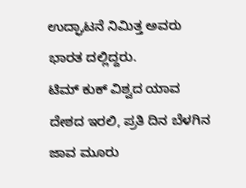ಉದ್ಘಾಟನೆ ನಿಮಿತ್ತ ಅವರು ಭಾರತ ದಲ್ಲಿದ್ದರು.
ಟಿಮ್ ಕುಕ್ ವಿಶ್ವದ ಯಾವ ದೇಶದ ಇರಲಿ, ಪ್ರತಿ ದಿನ ಬೆಳಗಿನ ಜಾವ ಮೂರು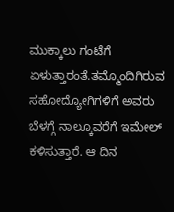ಮುಕ್ಕಾಲು ಗಂಟೆಗೆ ಏಳುತ್ತಾರಂತೆ.ತಮ್ಮೊಂದಿಗಿರುವ ಸಹೋದ್ಯೋಗಿಗಳಿಗೆ ಅವರು ಬೆಳಗ್ಗೆ ನಾಲ್ಕೂವರೆಗೆ ಇಮೇಲ್ ಕಳಿಸುತ್ತಾರೆ. ಆ ದಿನ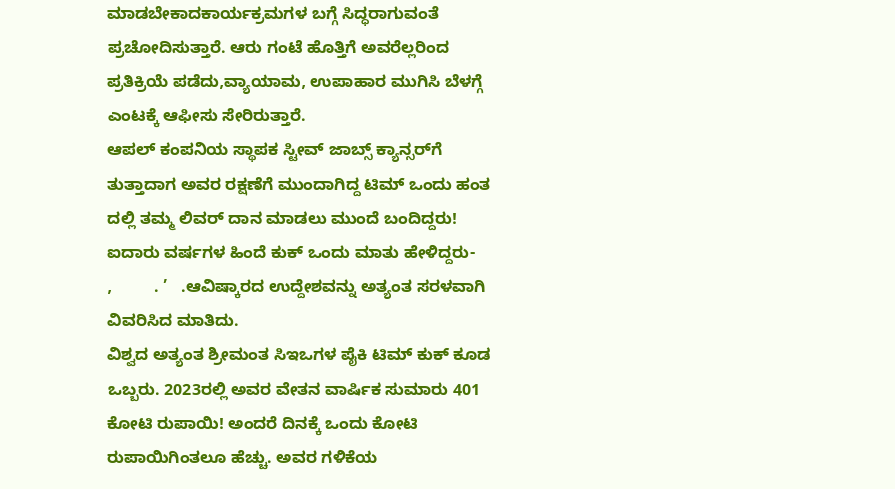ಮಾಡಬೇಕಾದಕಾರ್ಯಕ್ರಮಗಳ ಬಗ್ಗೆ ಸಿದ್ಧರಾಗುವಂತೆ ಪ್ರಚೋದಿಸುತ್ತಾರೆ. ಆರು ಗಂಟೆ ಹೊತ್ತಿಗೆ ಅವರೆಲ್ಲರಿಂದ ಪ್ರತಿಕ್ರಿಯೆ ಪಡೆದು,ವ್ಯಾಯಾಮ, ಉಪಾಹಾರ ಮುಗಿಸಿ ಬೆಳಗ್ಗೆ ಎಂಟಕ್ಕೆ ಆಫೀಸು ಸೇರಿರುತ್ತಾರೆ.
ಆಪಲ್ ಕಂಪನಿಯ ಸ್ಥಾಪಕ ಸ್ಟೀವ್ ಜಾಬ್ಸ್ ಕ್ಯಾನ್ಸರ್‌ಗೆ ತುತ್ತಾದಾಗ ಅವರ ರಕ್ಷಣೆಗೆ ಮುಂದಾಗಿದ್ದ ಟಿಮ್ ಒಂದು ಹಂತ ದಲ್ಲಿ ತಮ್ಮ ಲಿವರ್ ದಾನ ಮಾಡಲು ಮುಂದೆ ಬಂದಿದ್ದರು! ಐದಾರು ವರ್ಷಗಳ ಹಿಂದೆ ಕುಕ್ ಒಂದು ಮಾತು ಹೇಳಿದ್ದರು-     ,         . ’   .ಆವಿಷ್ಕಾರದ ಉದ್ದೇಶವನ್ನು ಅತ್ಯಂತ ಸರಳವಾಗಿ ವಿವರಿಸಿದ ಮಾತಿದು.
ವಿಶ್ವದ ಅತ್ಯಂತ ಶ್ರೀಮಂತ ಸಿಇಒಗಳ ಪೈಕಿ ಟಿಮ್ ಕುಕ್ ಕೂಡ ಒಬ್ಬರು. 2023ರಲ್ಲಿ ಅವರ ವೇತನ ವಾರ್ಷಿಕ ಸುಮಾರು 401 ಕೋಟಿ ರುಪಾಯಿ! ಅಂದರೆ ದಿನಕ್ಕೆ ಒಂದು ಕೋಟಿ ರುಪಾಯಿಗಿಂತಲೂ ಹೆಚ್ಚು. ಅವರ ಗಳಿಕೆಯ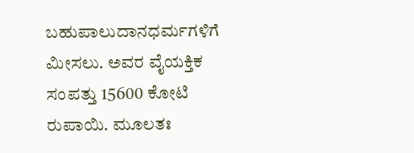ಬಹುಪಾಲುದಾನಧರ್ಮಗಳಿಗೆ ಮೀಸಲು. ಅವರ ವೈಯಕ್ತಿಕ ಸಂಪತ್ತು 15600 ಕೋಟಿ ರುಪಾಯಿ. ಮೂಲತಃ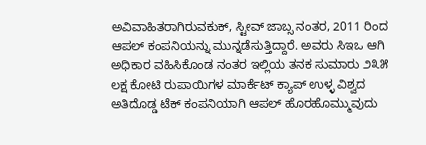ಅವಿವಾಹಿತರಾಗಿರುವಕುಕ್, ಸ್ಟೀವ್ ಜಾಬ್ಸ ನಂತರ, 2011 ರಿಂದ ಆಪಲ್ ಕಂಪನಿಯನ್ನು ಮುನ್ನಡೆಸುತ್ತಿದ್ದಾರೆ. ಅವರು ಸಿಇಒ ಆಗಿ ಅಧಿಕಾರ ವಹಿಸಿಕೊಂಡ ನಂತರ ಇಲ್ಲಿಯ ತನಕ ಸುಮಾರು ೨೩೫ ಲಕ್ಷ ಕೋಟಿ ರುಪಾಯಿಗಳ ಮಾರ್ಕೆಟ್ ಕ್ಯಾಪ್ ಉಳ್ಳ ವಿಶ್ವದ ಅತಿದೊಡ್ಡ ಟೆಕ್ ಕಂಪನಿಯಾಗಿ ಆಪಲ್ ಹೊರಹೊಮ್ಮುವುದು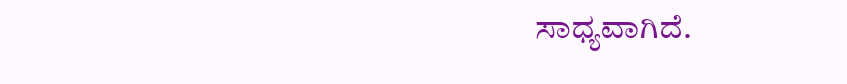ಸಾಧ್ಯವಾಗಿದೆ.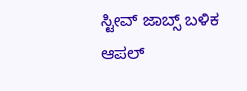ಸ್ಟೀವ್ ಜಾಬ್ಸ್ ಬಳಿಕ ಆಪಲ್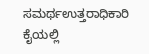ಸಮರ್ಥಉತ್ತರಾಧಿಕಾರಿ ಕೈಯಲ್ಲಿ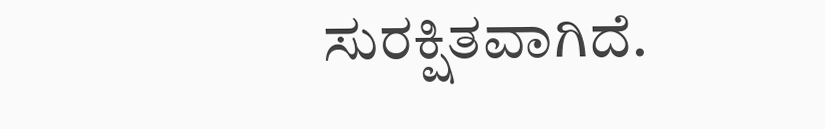ಸುರಕ್ಷಿತವಾಗಿದೆ.